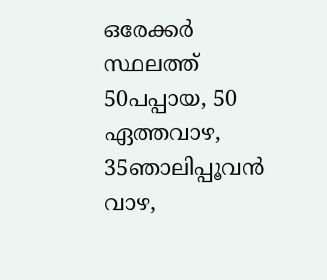ഒരേക്കർ സ്ഥലത്ത് 50പപ്പായ, 50 ഏത്തവാഴ, 35ഞാലിപ്പൂവൻ വാഴ,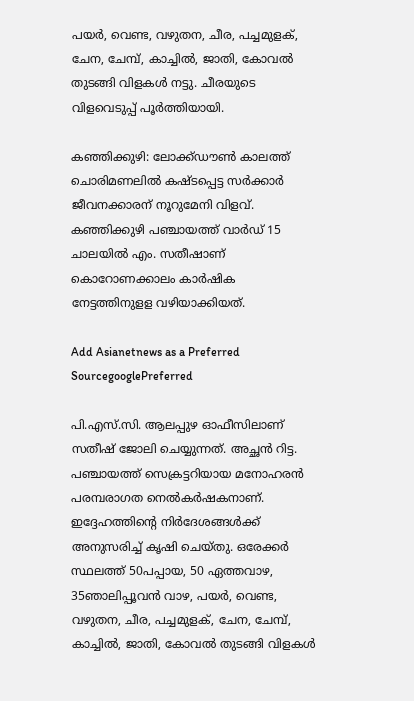പയർ, വെണ്ട, വഴുതന, ചീര, പച്ചമുളക്, ചേന, ചേമ്പ്, കാച്ചിൽ, ജാതി, കോവൽ തുടങ്ങി വിളകൾ നട്ടു. ചീരയുടെ വിളവെടുപ്പ് പൂർത്തിയായി.

കഞ്ഞിക്കുഴി: ലോക്ക്ഡൗൺ കാലത്ത് ചൊരിമണലിൽ കഷ്ടപ്പെട്ട സർക്കാർ ജീവനക്കാരന് നൂറുമേനി വിളവ്. കഞ്ഞിക്കുഴി പഞ്ചായത്ത് വാർഡ് 15 ചാലയിൽ എം. സതീഷാണ് കൊറോണക്കാലം കാർഷിക നേട്ടത്തിനുളള വഴിയാക്കിയത്.

Add Asianetnews as a Preferred SourcegooglePreferred

പി.എസ്.സി. ആലപ്പുഴ ഓഫീസിലാണ് സതീഷ് ജോലി ചെയ്യുന്നത്. അച്ഛൻ റിട്ട. പഞ്ചായത്ത് സെക്രട്ടറിയായ മനോഹരൻ പരമ്പരാഗത നെൽകർഷകനാണ്. ഇദ്ദേഹത്തിന്റെ നിർദേശങ്ങൾക്ക് അനുസരിച്ച് കൃഷി ചെയ്തു. ഒരേക്കർ സ്ഥലത്ത് 50പപ്പായ, 50 ഏത്തവാഴ, 35ഞാലിപ്പൂവൻ വാഴ, പയർ, വെണ്ട, വഴുതന, ചീര, പച്ചമുളക്, ചേന, ചേമ്പ്, കാച്ചിൽ, ജാതി, കോവൽ തുടങ്ങി വിളകൾ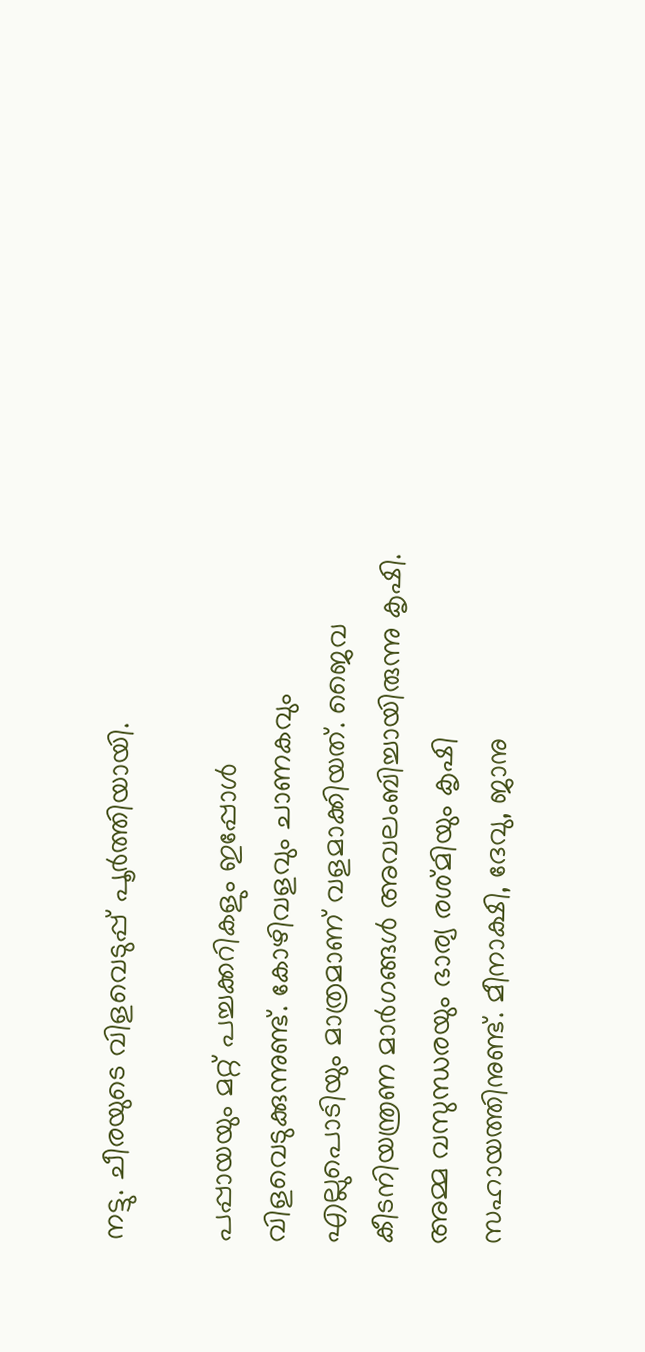നട്ടു. ചീരയുടെ വിളവെടുപ്പ് പൂർത്തിയായി.

പപ്പായയും മറ്റ് പച്ചക്കറികളും ഇപ്പോൾ വിളവെടുക്കുന്നുണ്ട്. കോഴിവളവും ചാണകവും എല്ലുപൊടിയും മാത്രമാണ് വളമാക്കിയത്. ജൈവ കീടനിയന്ത്രണ മാർഗങ്ങൾ അവലംബിച്ചായിരുന്നു കൃഷി. അമ്മ വസുന്ധരയും ഭാര്യ രശ്മിയും കൃഷി സഹായത്തിനുണ്ട്. മീനാക്ഷി, ദേവു, ജാനു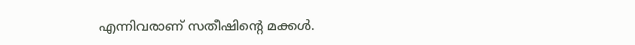എന്നിവരാണ് സതീഷിന്റെ മക്കൾ.